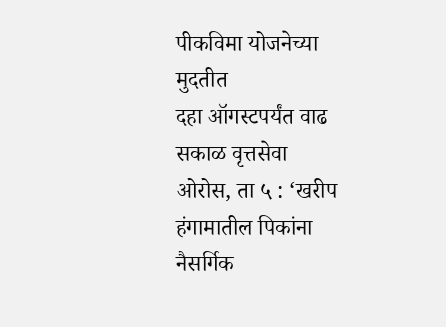पीकविमा योजनेच्या मुदतीत
दहा ऑगस्टपर्यंत वाढ
सकाळ वृत्तसेवा
ओरोस, ता ५ : ‘खरीप हंगामातील पिकांना नैसर्गिक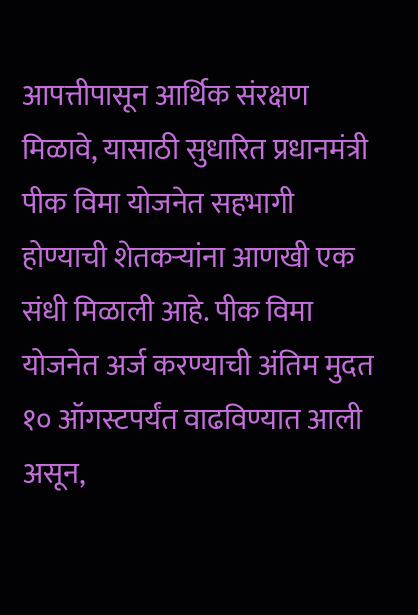आपत्तीपासून आर्थिक संरक्षण मिळावे, यासाठी सुधारित प्रधानमंत्री पीक विमा योजनेत सहभागी होण्याची शेतकऱ्यांना आणखी एक संधी मिळाली आहे. पीक विमा योजनेत अर्ज करण्याची अंतिम मुदत १० ऑगस्टपर्यंत वाढविण्यात आली असून,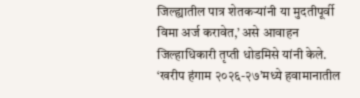जिल्ह्यातील पात्र शेतकऱ्यांनी या मुदतीपूर्वी विमा अर्ज करावेत,’ असे आवाहन जिल्हाधिकारी तृप्ती धोडमिसे यांनी केले.
‘खरीप हंगाम २०२६-२७’मध्ये हवामानातील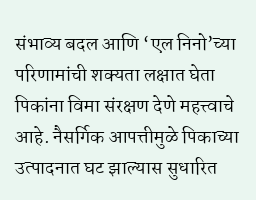संभाव्य बदल आणि ‘एल निनो’च्या परिणामांची शक्यता लक्षात घेता पिकांना विमा संरक्षण देणे महत्त्वाचे आहे. नैसर्गिक आपत्तीमुळे पिकाच्या उत्पादनात घट झाल्यास सुधारित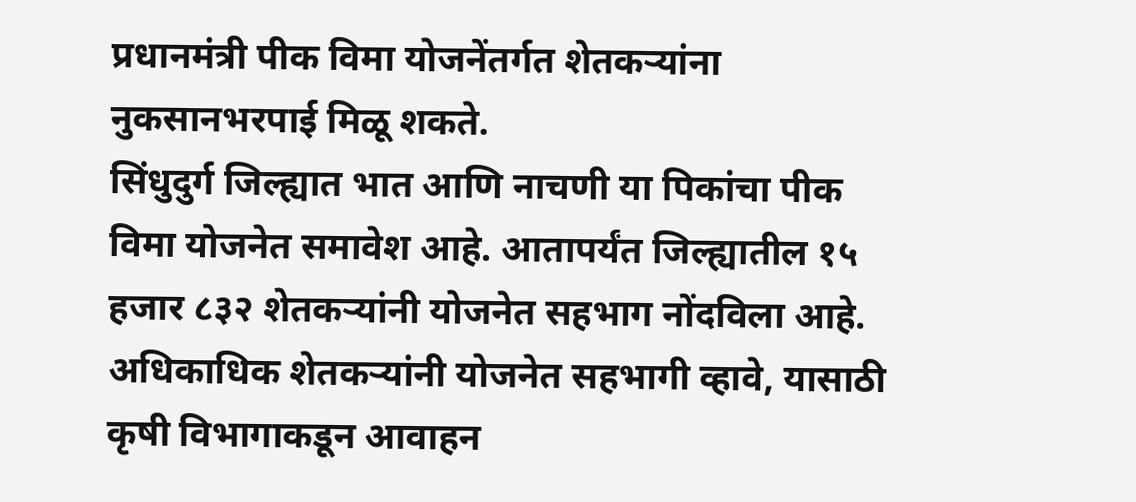प्रधानमंत्री पीक विमा योजनेंतर्गत शेतकऱ्यांना नुकसानभरपाई मिळू शकते.
सिंधुदुर्ग जिल्ह्यात भात आणि नाचणी या पिकांचा पीक विमा योजनेत समावेश आहे. आतापर्यंत जिल्ह्यातील १५ हजार ८३२ शेतकऱ्यांनी योजनेत सहभाग नोंदविला आहे. अधिकाधिक शेतकऱ्यांनी योजनेत सहभागी व्हावे, यासाठी कृषी विभागाकडून आवाहन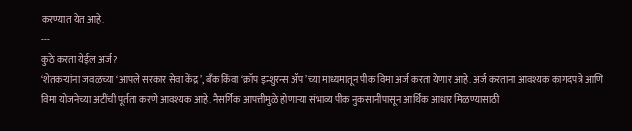करण्यात येत आहे.
---
कुठे करता येईल अर्ज?
‘शेतकऱ्यांना जवळच्या ‘आपले सरकार सेवा केंद्र’, बँक किंवा ‘क्रॉप इन्शुरन्स ॲप’च्या माध्यमातून पीक विमा अर्ज करता येणार आहे. अर्ज करताना आवश्यक कागदपत्रे आणि विमा योजनेच्या अटींची पूर्तता करणे आवश्यक आहे. नैसर्गिक आपत्तीमुळे होणाऱ्या संभाव्य पीक नुकसानीपासून आर्थिक आधार मिळण्यासाठी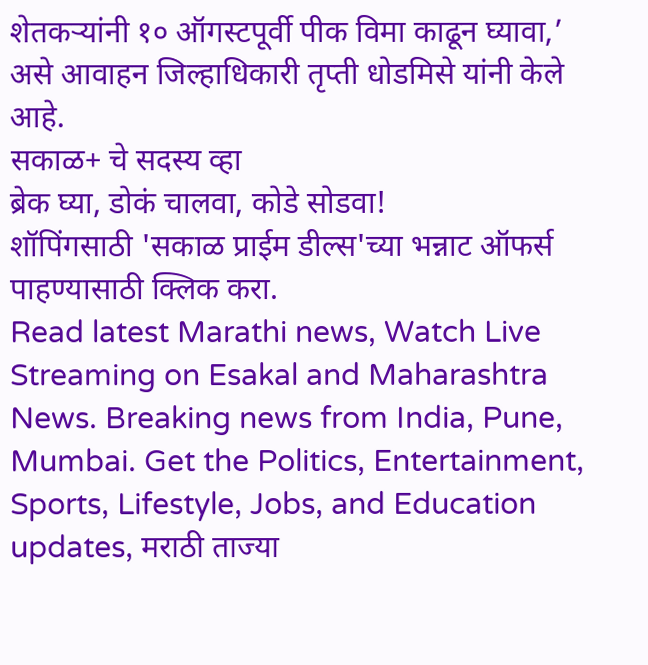शेतकऱ्यांनी १० ऑगस्टपूर्वी पीक विमा काढून घ्यावा,’ असे आवाहन जिल्हाधिकारी तृप्ती धोडमिसे यांनी केले आहे.
सकाळ+ चे सदस्य व्हा
ब्रेक घ्या, डोकं चालवा, कोडे सोडवा!
शॉपिंगसाठी 'सकाळ प्राईम डील्स'च्या भन्नाट ऑफर्स पाहण्यासाठी क्लिक करा.
Read latest Marathi news, Watch Live Streaming on Esakal and Maharashtra News. Breaking news from India, Pune, Mumbai. Get the Politics, Entertainment, Sports, Lifestyle, Jobs, and Education updates, मराठी ताज्या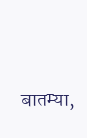बातम्या,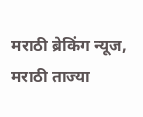मराठी ब्रेकिंग न्यूज, मराठी ताज्या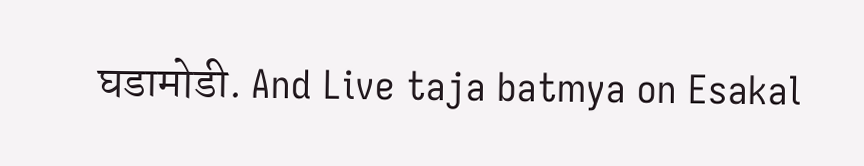घडामोडी. And Live taja batmya on Esakal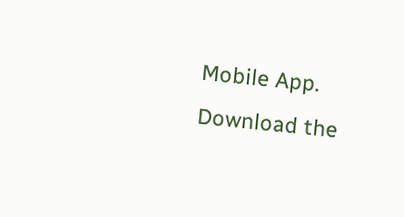Mobile App. Download the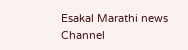Esakal Marathi news Channel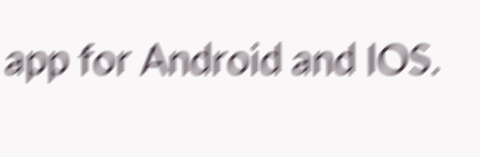app for Android and IOS.